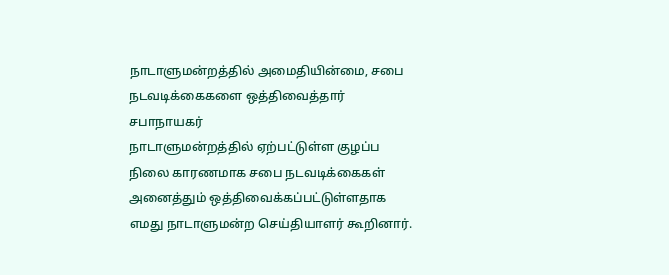நாடாளுமன்றத்தில் அமைதியின்மை, சபை நடவடிக்கைகளை ஒத்திவைத்தார் சபாநாயகர்
நாடாளுமன்றத்தில் ஏற்பட்டுள்ள குழப்ப நிலை காரணமாக சபை நடவடிக்கைகள் அனைத்தும் ஒத்திவைக்கப்பட்டுள்ளதாக எமது நாடாளுமன்ற செய்தியாளர் கூறினார்.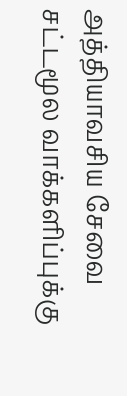அத்தியாவசிய சேவை சட்டமூல வாக்களிப்புக்கு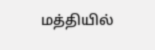மத்தியில்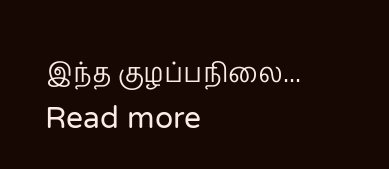இந்த குழப்பநிலை...
Read more